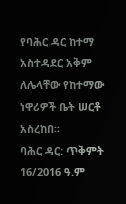የባሕር ዳር ከተማ አስተዳደር አቅም ለሌላቸው የከተማው ነዋሪዎች ቤት ሠርቶ አስረከበ፡፡
ባሕር ዳር: ጥቅምት 16/2016 ዓ.ም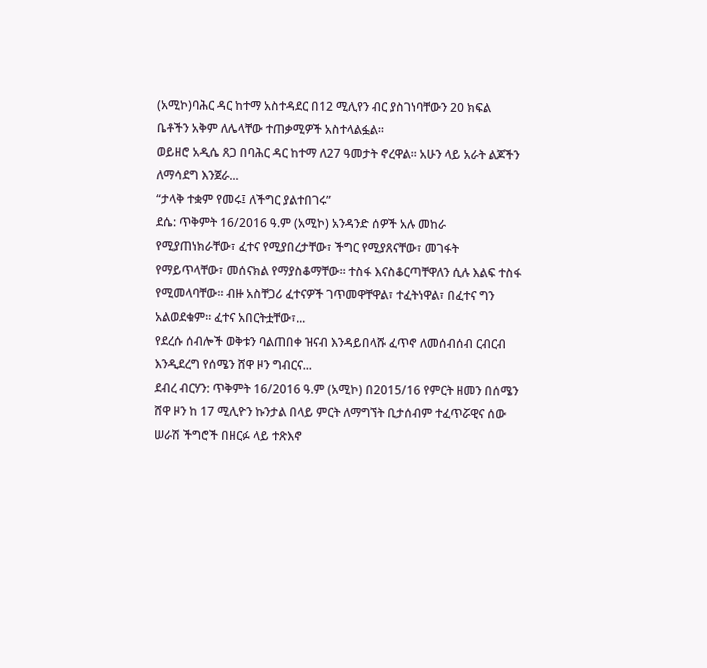(አሚኮ)ባሕር ዳር ከተማ አስተዳደር በ12 ሚሊየን ብር ያስገነባቸውን 20 ክፍል ቤቶችን አቅም ለሌላቸው ተጠቃሚዎች አስተላልፏል።
ወይዘሮ አዲሴ ጸጋ በባሕር ዳር ከተማ ለ27 ዓመታት ኖረዋል። አሁን ላይ አራት ልጆችን ለማሳደግ እንጀራ...
“ታላቅ ተቋም የመሩ፤ ለችግር ያልተበገሩ”
ደሴ: ጥቅምት 16/2016 ዓ.ም (አሚኮ) አንዳንድ ሰዎች አሉ መከራ የሚያጠነክራቸው፣ ፈተና የሚያበረታቸው፣ ችግር የሚያጸናቸው፣ መገፋት የማይጥላቸው፣ መሰናክል የማያስቆማቸው። ተስፋ እናስቆርጣቸዋለን ሲሉ እልፍ ተስፋ የሚመላባቸው። ብዙ አስቸጋሪ ፈተናዎች ገጥመዋቸዋል፣ ተፈትነዋል፣ በፈተና ግን አልወደቁም። ፈተና አበርትቷቸው፣...
የደረሱ ሰብሎች ወቅቱን ባልጠበቀ ዝናብ እንዳይበላሹ ፈጥኖ ለመሰብሰብ ርብርብ እንዲደረግ የሰሜን ሸዋ ዞን ግብርና...
ደብረ ብርሃን: ጥቅምት 16/2016 ዓ.ም (አሚኮ) በ2015/16 የምርት ዘመን በሰሜን ሸዋ ዞን ከ 17 ሚሊዮን ኩንታል በላይ ምርት ለማግኘት ቢታሰብም ተፈጥሯዊና ሰው ሠራሽ ችግሮች በዘርፉ ላይ ተጽእኖ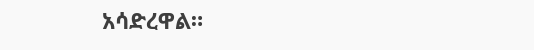አሳድረዋል።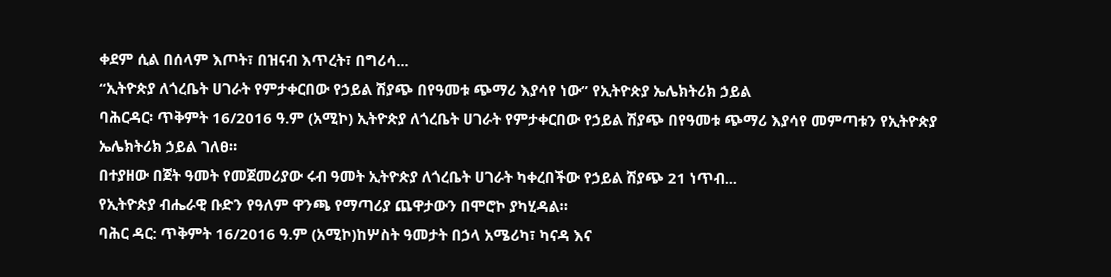ቀደም ሲል በሰላም እጦት፣ በዝናብ እጥረት፣ በግሪሳ...
“ኢትዮጵያ ለጎረቤት ሀገራት የምታቀርበው የኃይል ሽያጭ በየዓመቱ ጭማሪ እያሳየ ነው” የኢትዮጵያ ኤሌክትሪክ ኃይል
ባሕርዳር፡ ጥቅምት 16/2016 ዓ.ም (አሚኮ) ኢትዮጵያ ለጎረቤት ሀገራት የምታቀርበው የኃይል ሽያጭ በየዓመቱ ጭማሪ እያሳየ መምጣቱን የኢትዮጵያ ኤሌክትሪክ ኃይል ገለፀ።
በተያዘው በጀት ዓመት የመጀመሪያው ሩብ ዓመት ኢትዮጵያ ለጎረቤት ሀገራት ካቀረበችው የኃይል ሽያጭ 21 ነጥብ...
የኢትዮጵያ ብሔራዊ ቡድን የዓለም ዋንጫ የማጣሪያ ጨዋታውን በሞሮኮ ያካሂዳል።
ባሕር ዳር: ጥቅምት 16/2016 ዓ.ም (አሚኮ)ከሦስት ዓመታት በኃላ አሜሪካ፣ ካናዳ እና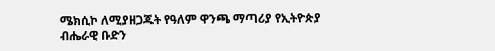ሜክሲኮ ለሚያዘጋጁት የዓለም ዋንጫ ማጣሪያ የኢትዮጵያ ብሔራዊ ቡድን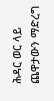ሕዳር ወር ላይ ጨዋታውን ማድረግ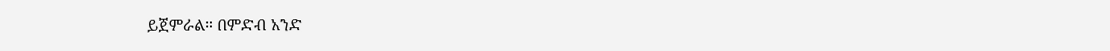ይጀምራል። በምድብ አንድ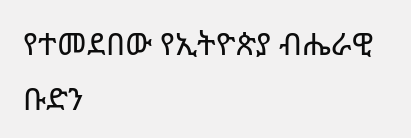የተመደበው የኢትዮጵያ ብሔራዊ ቡድን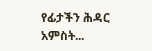የፊታችን ሕዳር አምስት...